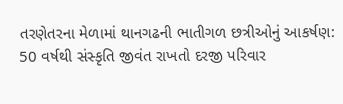તરણેતરના મેળામાં થાનગઢની ભાતીગળ છત્રીઓનું આકર્ષણ: 50 વર્ષથી સંસ્કૃતિ જીવંત રાખતો દરજી પરિવાર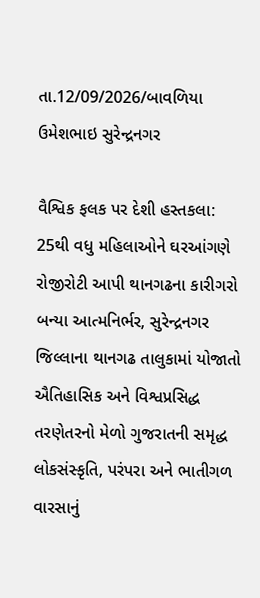તા.12/09/2026/બાવળિયા ઉમેશભાઇ સુરેન્દ્રનગર

વૈશ્વિક ફલક પર દેશી હસ્તકલા: 25થી વધુ મહિલાઓને ઘરઆંગણે રોજીરોટી આપી થાનગઢના કારીગરો બન્યા આત્મનિર્ભર, સુરેન્દ્રનગર જિલ્લાના થાનગઢ તાલુકામાં યોજાતો ઐતિહાસિક અને વિશ્વપ્રસિદ્ધ તરણેતરનો મેળો ગુજરાતની સમૃદ્ધ લોકસંસ્કૃતિ, પરંપરા અને ભાતીગળ વારસાનું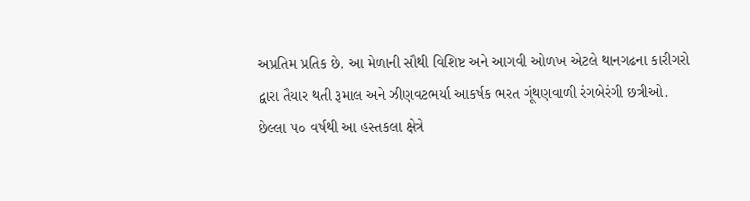અપ્રતિમ પ્રતિક છે. આ મેળાની સૌથી વિશિષ્ટ અને આગવી ઓળખ એટલે થાનગઢના કારીગરો દ્વારા તૈયાર થતી રૂમાલ અને ઝીણવટભર્યા આકર્ષક ભરત ગૂંથણવાળી રંગબેરંગી છત્રીઓ. છેલ્લા ૫૦ વર્ષથી આ હસ્તકલા ક્ષેત્રે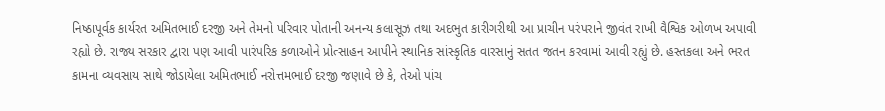નિષ્ઠાપૂર્વક કાર્યરત અમિતભાઈ દરજી અને તેમનો પરિવાર પોતાની અનન્ય કલાસૂઝ તથા અદભુત કારીગરીથી આ પ્રાચીન પરંપરાને જીવંત રાખી વૈશ્વિક ઓળખ અપાવી રહ્યો છે. રાજ્ય સરકાર દ્વારા પણ આવી પારંપરિક કળાઓને પ્રોત્સાહન આપીને સ્થાનિક સાંસ્કૃતિક વારસાનું સતત જતન કરવામાં આવી રહ્યું છે. હસ્તકલા અને ભરત કામના વ્યવસાય સાથે જોડાયેલા અમિતભાઈ નરોત્તમભાઈ દરજી જણાવે છે કે, તેઓ પાંચ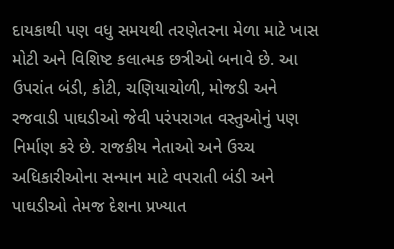દાયકાથી પણ વધુ સમયથી તરણેતરના મેળા માટે ખાસ મોટી અને વિશિષ્ટ કલાત્મક છત્રીઓ બનાવે છે. આ ઉપરાંત બંડી, કોટી, ચણિયાચોળી, મોજડી અને રજવાડી પાઘડીઓ જેવી પરંપરાગત વસ્તુઓનું પણ નિર્માણ કરે છે. રાજકીય નેતાઓ અને ઉચ્ચ અધિકારીઓના સન્માન માટે વપરાતી બંડી અને પાઘડીઓ તેમજ દેશના પ્રખ્યાત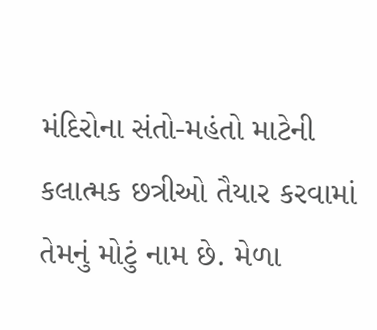મંદિરોના સંતો-મહંતો માટેની કલાત્મક છત્રીઓ તૈયાર કરવામાં તેમનું મોટું નામ છે. મેળા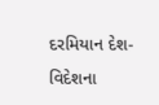દરમિયાન દેશ- વિદેશના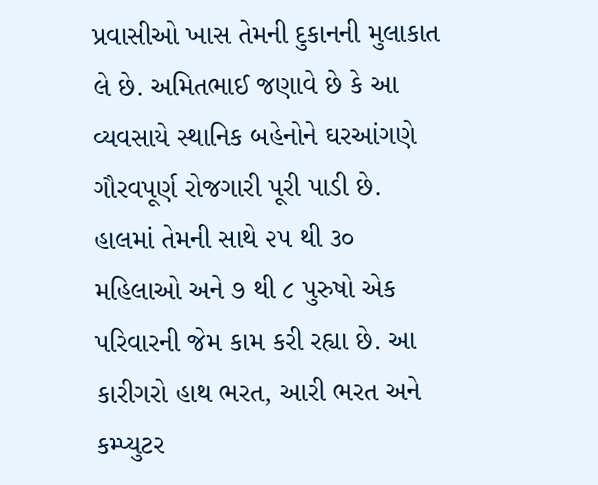પ્રવાસીઓ ખાસ તેમની દુકાનની મુલાકાત લે છે. અમિતભાઈ જણાવે છે કે આ વ્યવસાયે સ્થાનિક બહેનોને ઘરઆંગણે ગૌરવપૂર્ણ રોજગારી પૂરી પાડી છે. હાલમાં તેમની સાથે ૨૫ થી ૩૦ મહિલાઓ અને ૭ થી ૮ પુરુષો એક પરિવારની જેમ કામ કરી રહ્યા છે. આ કારીગરો હાથ ભરત, આરી ભરત અને કમ્પ્યુટર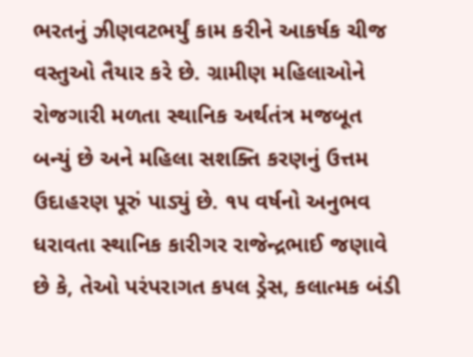ભરતનું ઝીણવટભર્યું કામ કરીને આકર્ષક ચીજ વસ્તુઓ તૈયાર કરે છે. ગ્રામીણ મહિલાઓને રોજગારી મળતા સ્થાનિક અર્થતંત્ર મજબૂત બન્યું છે અને મહિલા સશક્તિ કરણનું ઉત્તમ ઉદાહરણ પૂરું પાડ્યું છે. ૧૫ વર્ષનો અનુભવ ધરાવતા સ્થાનિક કારીગર રાજેન્દ્રભાઈ જણાવે છે કે, તેઓ પરંપરાગત કપલ ડ્રેસ, કલાત્મક બંડી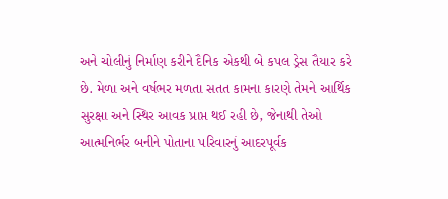અને ચોલીનું નિર્માણ કરીને દૈનિક એકથી બે કપલ ડ્રેસ તૈયાર કરે છે. મેળા અને વર્ષભર મળતા સતત કામના કારણે તેમને આર્થિક સુરક્ષા અને સ્થિર આવક પ્રાપ્ત થઈ રહી છે, જેનાથી તેઓ આત્મનિર્ભર બનીને પોતાના પરિવારનું આદરપૂર્વક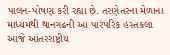પાલન-પોષણ કરી રહ્યા છે. તરણેતરના મેળાના માધ્યમથી થાનગઢની આ પારંપરિક હસ્તકલા આજે આંતરરાષ્ટ્રીય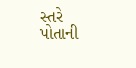સ્તરે પોતાની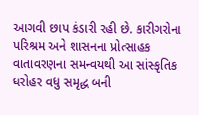આગવી છાપ કંડારી રહી છે. કારીગરોના પરિશ્રમ અને શાસનના પ્રોત્સાહક વાતાવરણના સમન્વયથી આ સાંસ્કૃતિક ધરોહર વધુ સમૃદ્ધ બની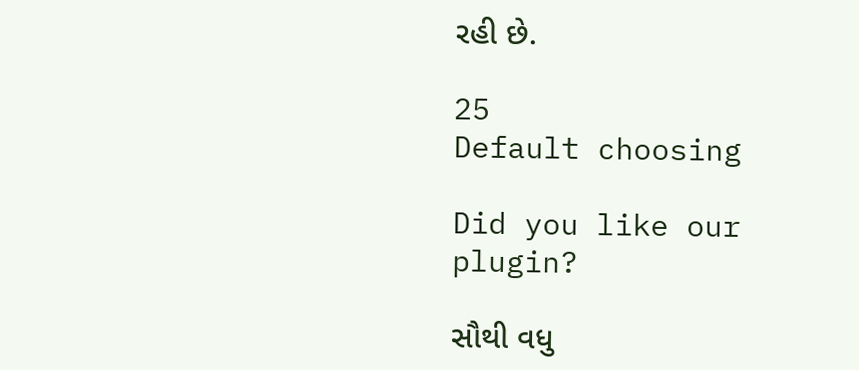રહી છે.

25
Default choosing

Did you like our plugin?

સૌથી વધુ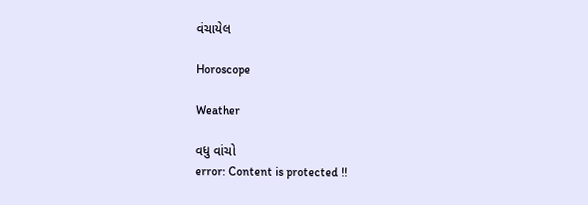વંચાયેલ

Horoscope

Weather

વધુ વાંચો
error: Content is protected !!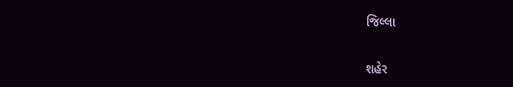જિલ્લા

શહેર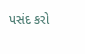પસંદ કરો